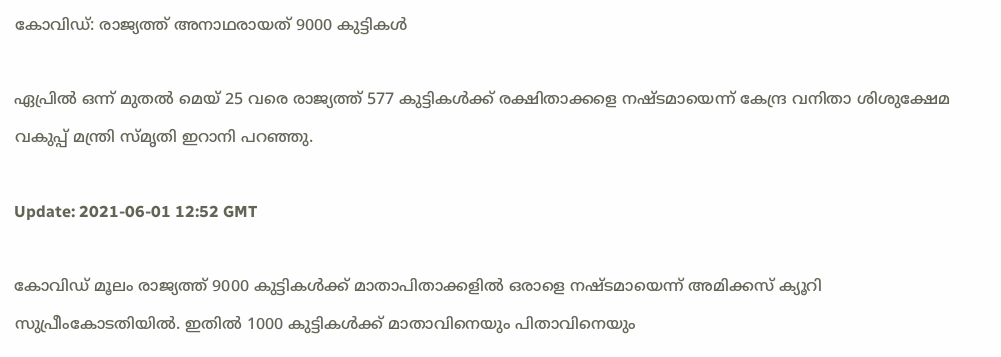കോവിഡ്: രാജ്യത്ത് അനാഥരായത് 9000 കുട്ടികള്‍

ഏപ്രില്‍ ഒന്ന് മുതല്‍ മെയ് 25 വരെ രാജ്യത്ത് 577 കുട്ടികള്‍ക്ക് രക്ഷിതാക്കളെ നഷ്ടമായെന്ന് കേന്ദ്ര വനിതാ ശിശുക്ഷേമ വകുപ്പ് മന്ത്രി സ്മൃതി ഇറാനി പറഞ്ഞു.

Update: 2021-06-01 12:52 GMT

കോവിഡ് മൂലം രാജ്യത്ത് 9000 കുട്ടികള്‍ക്ക് മാതാപിതാക്കളില്‍ ഒരാളെ നഷ്ടമായെന്ന് അമിക്കസ് ക്യൂറി സുപ്രീംകോടതിയില്‍. ഇതില്‍ 1000 കുട്ടികള്‍ക്ക് മാതാവിനെയും പിതാവിനെയും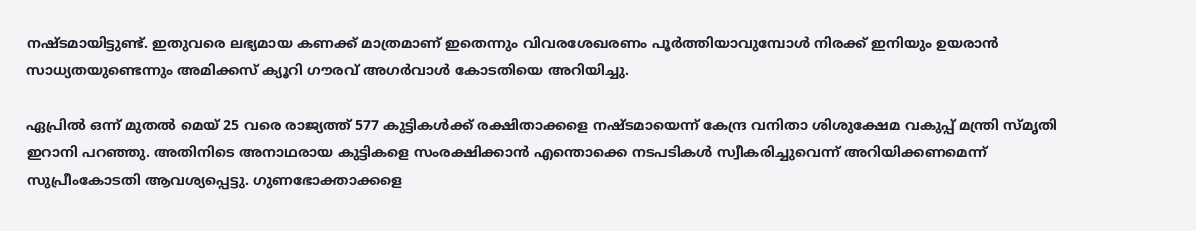നഷ്ടമായിട്ടുണ്ട്. ഇതുവരെ ലഭ്യമായ കണക്ക് മാത്രമാണ് ഇതെന്നും വിവരശേഖരണം പൂര്‍ത്തിയാവുമ്പോള്‍ നിരക്ക് ഇനിയും ഉയരാന്‍ സാധ്യതയുണ്ടെന്നും അമിക്കസ് ക്യൂറി ഗൗരവ് അഗര്‍വാള്‍ കോടതിയെ അറിയിച്ചു.

ഏപ്രില്‍ ഒന്ന് മുതല്‍ മെയ് 25 വരെ രാജ്യത്ത് 577 കുട്ടികള്‍ക്ക് രക്ഷിതാക്കളെ നഷ്ടമായെന്ന് കേന്ദ്ര വനിതാ ശിശുക്ഷേമ വകുപ്പ് മന്ത്രി സ്മൃതി ഇറാനി പറഞ്ഞു. അതിനിടെ അനാഥരായ കുട്ടികളെ സംരക്ഷിക്കാന്‍ എന്തൊക്കെ നടപടികള്‍ സ്വീകരിച്ചുവെന്ന് അറിയിക്കണമെന്ന് സുപ്രീംകോടതി ആവശ്യപ്പെട്ടു. ഗുണഭോക്താക്കളെ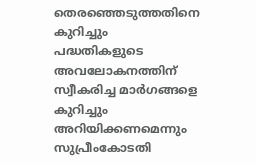തെരഞ്ഞെടുത്തതിനെ കുറിച്ചും പദ്ധതികളുടെ അവലോകനത്തിന് സ്വീകരിച്ച മാര്‍ഗങ്ങളെ കുറിച്ചും അറിയിക്കണമെന്നും സുപ്രീംകോടതി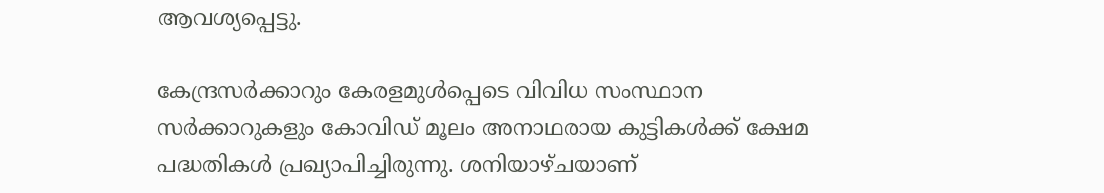ആവശ്യപ്പെട്ടു.

കേന്ദ്രസര്‍ക്കാറും കേരളമുള്‍പ്പെടെ വിവിധ സംസ്ഥാന സര്‍ക്കാറുകളും കോവിഡ് മൂലം അനാഥരായ കുട്ടികള്‍ക്ക് ക്ഷേമ പദ്ധതികള്‍ പ്രഖ്യാപിച്ചിരുന്നു. ശനിയാഴ്ചയാണ്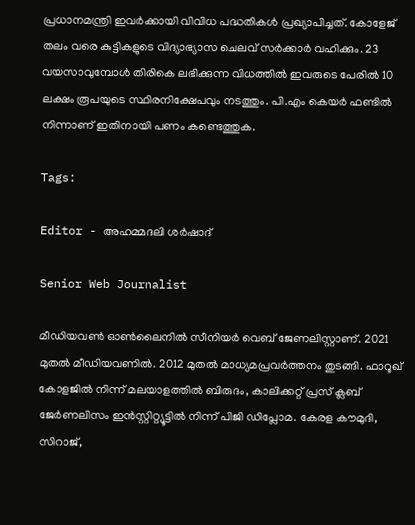പ്രധാനമന്ത്രി ഇവര്‍ക്കായി വിവിധ പദ്ധതികള്‍ പ്രഖ്യാപിച്ചത്. കോളേജ് തലം വരെ കുട്ടികളുടെ വിദ്യാഭ്യാസ ചെലവ് സര്‍ക്കാര്‍ വഹിക്കും. 23 വയസാവുമ്പോള്‍ തിരികെ ലഭിക്കുന്ന വിധത്തില്‍ ഇവരുടെ പേരില്‍ 10 ലക്ഷം രൂപയുടെ സ്ഥിരനിക്ഷേപവും നടത്തും. പി.എം കെയര്‍ ഫണ്ടില്‍ നിന്നാണ് ഇതിനായി പണം കണ്ടെത്തുക.

Tags:

Editor - അഹമ്മദലി ശര്‍ഷാദ്

Senior Web Journalist

മീഡിയവൺ ഓൺലൈനിൽ സീനിയർ വെബ് ജേണലിസ്റ്റാണ്. 2021 മുതൽ മീഡിയവണിൽ. 2012 മുതൽ മാധ്യമപ്രവർത്തനം തുടങ്ങി. ഫാറൂഖ് കോളജിൽ നിന്ന് മലയാളത്തിൽ ബിരുദം, കാലിക്കറ്റ് പ്രസ് ക്ലബ് ജേർണലിസം ഇൻസ്റ്റിറ്റ്യൂട്ടിൽ നിന്ന് പിജി ഡിപ്ലോമ. കേരള കൗമുദി, സിറാജ്,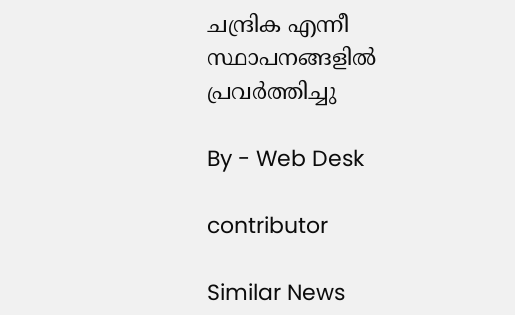ചന്ദ്രിക എന്നീ സ്ഥാപനങ്ങളിൽ പ്രവർത്തിച്ചു

By - Web Desk

contributor

Similar News